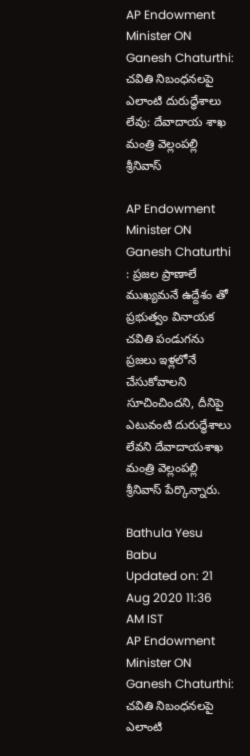AP Endowment Minister ON Ganesh Chaturthi: చవితి నిబంధనలపై ఎలాంటి దురుద్ధేశాలు లేవు: దేవాదాయ శాఖ మంత్రి వెల్లంపల్లి శ్రీనివాస్

AP Endowment Minister ON Ganesh Chaturthi : ప్రజల ప్రాణాలే ముఖ్యమనే ఉద్దేశం తో ప్రభుత్వం వినాయక చవితి పండుగను ప్రజలు ఇళ్లలోనే చేసుకోవాలని సూచించిందని, దీనిపై ఎటువంటి దురుద్ధేశాలు లేవని దేవాదాయశాఖ మంత్రి వెల్లంపల్లి శ్రీనివాస్ పేర్కొన్నారు.

Bathula Yesu Babu
Updated on: 21 Aug 2020 11:36 AM IST
AP Endowment Minister ON Ganesh Chaturthi: చవితి నిబంధనలపై ఎలాంటి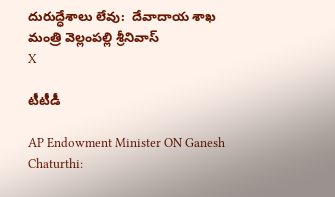దురుద్ధేశాలు లేవు:  దేవాదాయ శాఖ మంత్రి వెల్లంపల్లి శ్రీనివాస్
X

టీటీడీ

AP Endowment Minister ON Ganesh Chaturthi: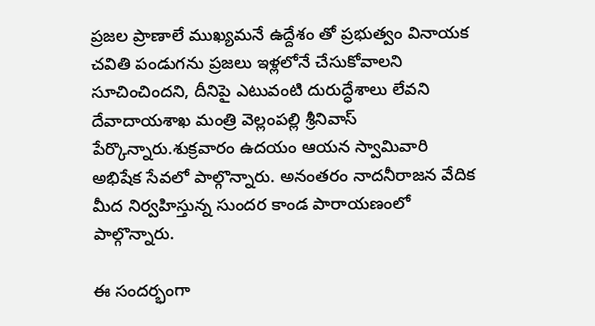ప్రజల ప్రాణాలే ముఖ్యమనే ఉద్దేశం తో ప్రభుత్వం వినాయక చవితి పండుగను ప్రజలు ఇళ్లలోనే చేసుకోవాలని సూచించిందని, దీనిపై ఎటువంటి దురుద్ధేశాలు లేవని దేవాదాయశాఖ మంత్రి వెల్లంపల్లి శ్రీనివాస్ పేర్కొన్నారు.శుక్రవారం ఉదయం ఆయన స్వామివారి అభిషేక సేవలో పాల్గొన్నారు. అనంతరం నాదనీరాజన వేదిక మీద నిర్వహిస్తున్న సుందర కాండ పారాయణంలో పాల్గొన్నారు.

ఈ సందర్భంగా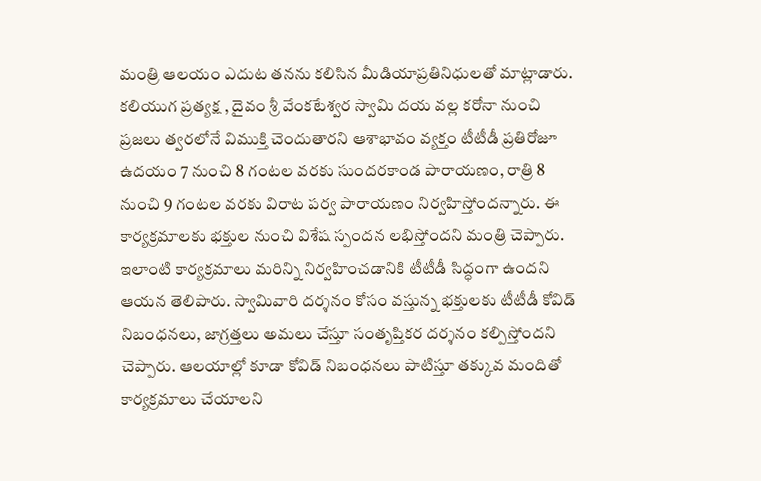మంత్రి ఆలయం ఎదుట తనను కలిసిన మీడియాప్రతినిధులతో మాట్లాడారు. కలియుగ ప్రత్యక్ష , దైవం శ్రీ వేంకటేశ్వర స్వామి దయ వల్ల కరోనా నుంచి ప్రజలు త్వరలోనే విముక్తి చెందుతారని ఆశాభావం వ్యక్తం టీటీడీ ప్రతిరోజూ ఉదయం 7 నుంచి 8 గంటల వరకు సుందరకాండ పారాయణం, రాత్రి 8 నుంచి 9 గంటల వరకు విరాట పర్వ పారాయణం నిర్వహిస్తోందన్నారు. ఈ కార్యక్రమాలకు భక్తుల నుంచి విశేష స్పందన లభిస్తోందని మంత్రి చెప్పారు. ఇలాంటి కార్యక్రమాలు మరిన్ని నిర్వహించడానికి టీటీడీ సిద్ధంగా ఉందని ఆయన తెలిపారు. స్వామివారి దర్శనం కోసం వస్తున్న భక్తులకు టీటీడీ కోవిడ్ నిబంధనలు, జాగ్రత్తలు అమలు చేస్తూ సంతృప్తికర దర్శనం కల్పిస్తోందని చెప్పారు. ఆలయాల్లో కూడా కోవిడ్ నిబంధనలు పాటిస్తూ తక్కువ మందితో కార్యక్రమాలు చేయాలని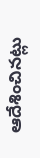ఆదేశించినట్లు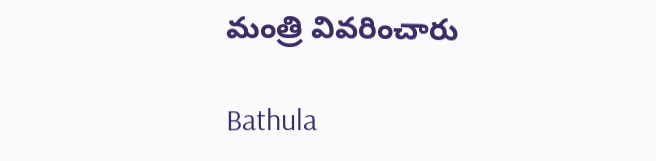మంత్రి వివరించారు

Bathula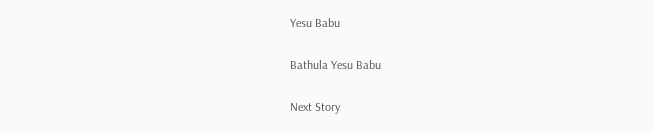Yesu Babu

Bathula Yesu Babu

Next Story